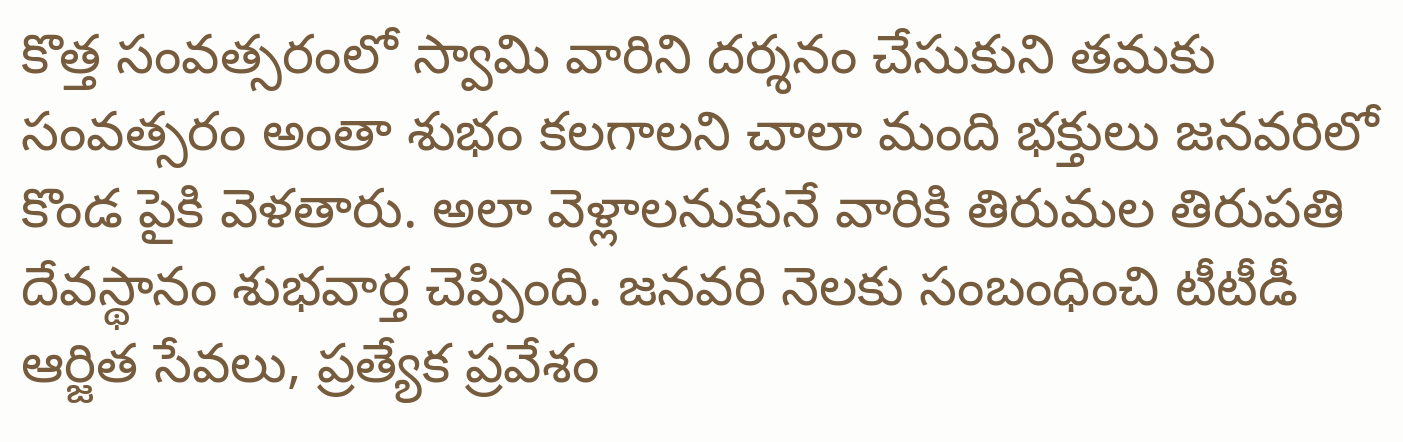కొత్త సంవత్సరంలో స్వామి వారిని దర్శనం చేసుకుని తమకు సంవత్సరం అంతా శుభం కలగాలని చాలా మంది భక్తులు జనవరిలో కొండ పైకి వెళతారు. అలా వెళ్లాలనుకునే వారికి తిరుమల తిరుపతి దేవస్థానం శుభవార్త చెప్పింది. జనవరి నెలకు సంబంధించి టీటీడీ ఆర్జిత సేవలు, ప్రత్యేక ప్రవేశం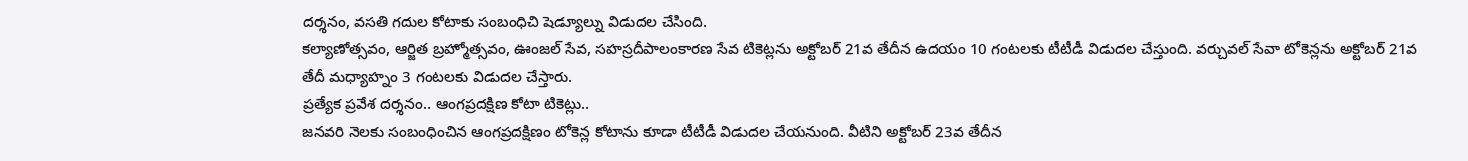దర్శనం, వసతి గదుల కోటాకు సంబంధిచి షెడ్యూల్ను విడుదల చేసింది.
కల్యాణోత్సవం, ఆర్జిత బ్రహ్మోత్సవం, ఊంజల్ సేవ, సహస్రదీపాలంకారణ సేవ టికెట్లను అక్టోబర్ 21వ తేదీన ఉదయం 10 గంటలకు టీటీడీ విడుదల చేస్తుంది. వర్చువల్ సేవా టోకెన్లను అక్టోబర్ 21వ తేదీ మధ్యాహ్నం 3 గంటలకు విడుదల చేస్తారు.
ప్రత్యేక ప్రవేశ దర్శనం.. ఆంగప్రదక్షిణ కోటా టికెట్లు..
జనవరి నెలకు సంబంధించిన ఆంగప్రదక్షిణం టోకెన్ల కోటాను కూడా టీటీడీ విడుదల చేయనుంది. వీటిని అక్టోబర్ 23వ తేదీన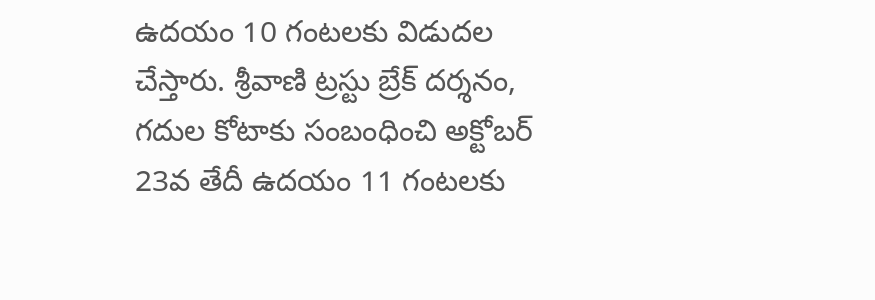ఉదయం 10 గంటలకు విడుదల చేస్తారు. శ్రీవాణి ట్రస్టు బ్రేక్ దర్శనం, గదుల కోటాకు సంబంధించి అక్టోబర్ 23వ తేదీ ఉదయం 11 గంటలకు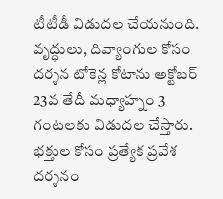టీటీడీ విడుదల చేయనుంది. వృద్ధులు, దివ్యాంగుల కోసం దర్శన టోకెన్ల కోటాను అక్టోబర్ 23వ తేదీ మధ్యాహ్నం 3 గంటలకు విడుదల చేస్తారు. భక్తుల కోసం ప్రత్యేక ప్రవేశ దర్శనం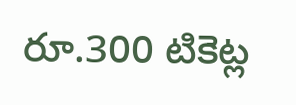రూ.300 టికెట్ల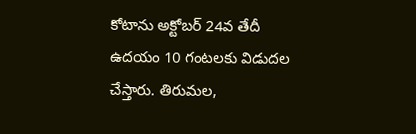కోటాను అక్టోబర్ 24వ తేదీ ఉదయం 10 గంటలకు విడుదల చేస్తారు. తిరుమల,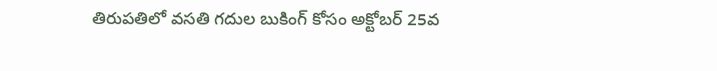తిరుపతిలో వసతి గదుల బుకింగ్ కోసం అక్టోబర్ 25వ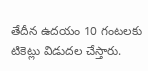తేదీన ఉదయం 10 గంటలకు టికెట్లు విడుదల చేస్తారు.